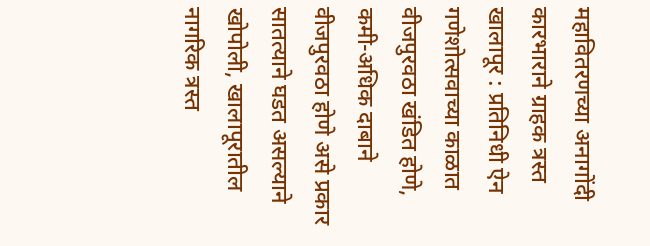महावितरणच्या अनागोंदी कारभाराने ग्राहक त्रस्त खालापूर : प्रतिनिधी ऐन गणेशोत्सवाच्या काळात वीजपुरवठा खंडित होणे, कमी-अधिक दाबाने वीजपुरवठा होणे असे प्रकार सातत्याने घडत असल्याने खोपोली, खालापूरातील नागरिक त्रस्त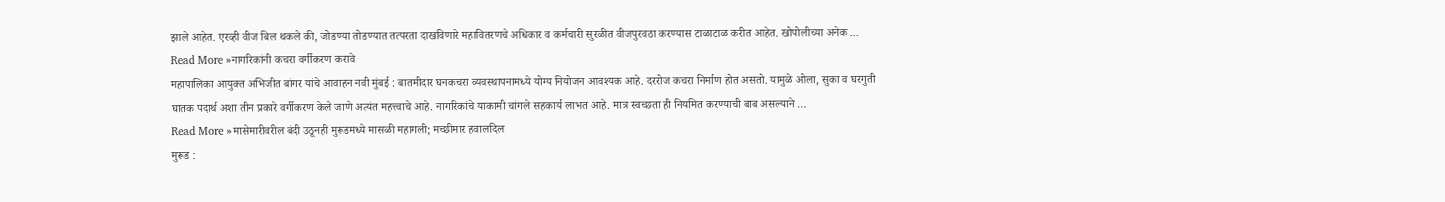झाले आहेत. एरव्ही वीज बिल थकले की, जोडण्या तोडण्यात तत्परता दाखविणारे महावितरणचे अधिकार व कर्मचारी सुरळीत वीजपुरवठा करण्यास टाळाटाळ करीत आहेत. खोपोलीच्या अनेक …
Read More »नागरिकांनी कचरा वर्गीकरण करावे
महापालिका आयुक्त अभिजीत बांगर यांचे आवाहन नवी मुंबई : बातमीदार घनकचरा व्यवस्थापनामध्ये योग्य नियोजन आवश्यक आहे. दररोज कचरा निर्माण होत असतो. यामुळे ओला, सुका व घरगुती घातक पदार्थ अशा तीन प्रकारे वर्गीकरण केले जाणे अत्यंत महत्त्वाचे आहे. नागरिकांचे याकामी चांगले सहकार्य लाभत आहे. मात्र स्वच्छता ही नियमित करण्याची बाब असल्याने …
Read More »मासेमारीवरील बंदी उठूनही मुरूडमध्ये मासळी महागली; मच्छीमार हवालदिल
मुरूड :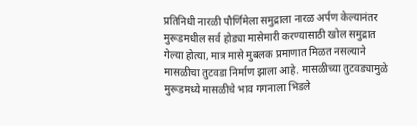प्रतिनिधी नारळी पौर्णिमेला समुद्राला नारळ अर्पण केल्यानंतर मुरूडमधील सर्व होड्या मासेमारी करण्यासाठी खोल समुद्रात गेल्या होत्या, मात्र मासे मुबलक प्रमाणात मिळत नसल्याने मासळीचा तुटवडा निर्माण झाला आहे. मासळीच्या तुटवड्यामुळे मुरूडमध्ये मासळीचे भाव गगनाला भिडले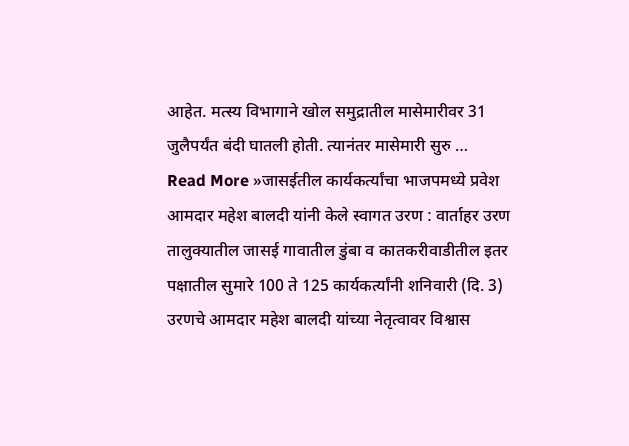आहेत. मत्स्य विभागाने खोल समुद्रातील मासेमारीवर 31 जुलैपर्यंत बंदी घातली होती. त्यानंतर मासेमारी सुरु …
Read More »जासईतील कार्यकर्त्यांचा भाजपमध्ये प्रवेश
आमदार महेश बालदी यांनी केले स्वागत उरण : वार्ताहर उरण तालुक्यातील जासई गावातील डुंबा व कातकरीवाडीतील इतर पक्षातील सुमारे 100 ते 125 कार्यकर्त्यांनी शनिवारी (दि. 3) उरणचे आमदार महेश बालदी यांच्या नेतृत्वावर विश्वास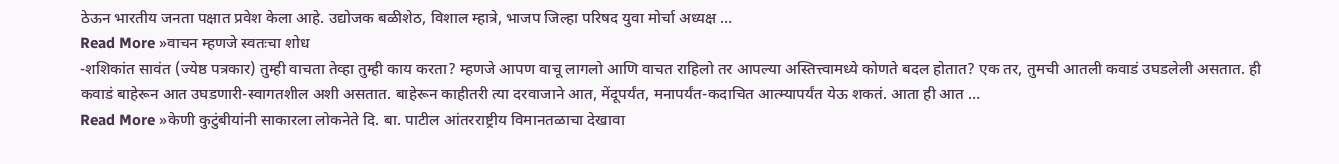ठेऊन भारतीय जनता पक्षात प्रवेश केला आहे. उद्योजक बळीशेठ, विशाल म्हात्रे, भाजप जिल्हा परिषद युवा मोर्चा अध्यक्ष …
Read More »वाचन म्हणजे स्वतःचा शोध
-शशिकांत सावंत (ज्येष्ठ पत्रकार) तुम्ही वाचता तेव्हा तुम्ही काय करता? म्हणजे आपण वाचू लागलो आणि वाचत राहिलो तर आपल्या अस्तित्त्वामध्ये कोणते बदल होतात? एक तर, तुमची आतली कवाडं उघडलेली असतात. ही कवाडं बाहेरून आत उघडणारी-स्वागतशील अशी असतात. बाहेरून काहीतरी त्या दरवाजाने आत, मेंदूपर्यंत, मनापर्यंत-कदाचित आत्म्यापर्यंत येऊ शकतं. आता ही आत …
Read More »केणी कुटुंबीयांनी साकारला लोकनेते दि. बा. पाटील आंतरराष्ट्रीय विमानतळाचा देखावा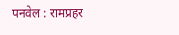पनवेल : रामप्रहर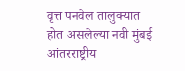वृत्त पनवेल तालुक्यात होत असलेल्या नवी मुंबई आंतरराष्ट्रीय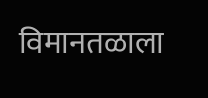विमानतळाला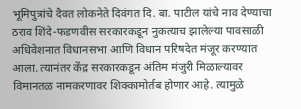भूमिपुत्रांचे दैवत लोकनेते दिवंगत दि. बा. पाटील यांचे नाव देण्याचा ठराव शिंदे-फडणवीस सरकारकडून नुकत्याच झालेल्या पावसाळी अधिवेशनात विधानसभा आणि विधान परिषदेत मंजूर करण्यात आला. त्यानंतर केंद्र सरकारकडून अंतिम मंजुरी मिळाल्यावर विमानतळ नामकरणावर शिक्कामोर्तब होणार आहे. त्यामुळे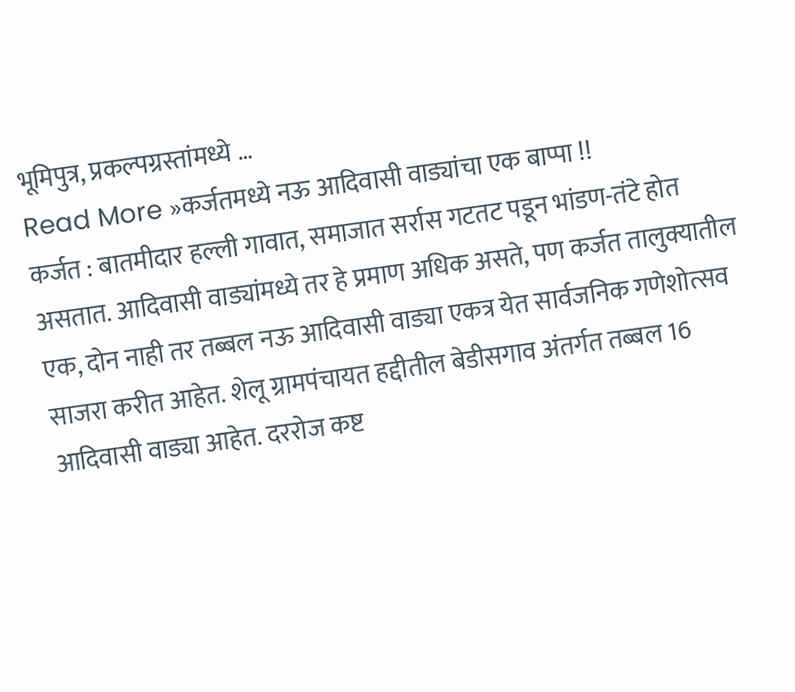भूमिपुत्र, प्रकल्पग्रस्तांमध्ये …
Read More »कर्जतमध्ये नऊ आदिवासी वाड्यांचा एक बाप्पा !!
कर्जत : बातमीदार हल्ली गावात, समाजात सर्रास गटतट पडून भांडण-तंटे होत असतात. आदिवासी वाड्यांमध्ये तर हे प्रमाण अधिक असते, पण कर्जत तालुक्यातील एक, दोन नाही तर तब्बल नऊ आदिवासी वाड्या एकत्र येत सार्वजनिक गणेशोत्सव साजरा करीत आहेत. शेलू ग्रामपंचायत हद्दीतील बेडीसगाव अंतर्गत तब्बल 16 आदिवासी वाड्या आहेत. दररोज कष्ट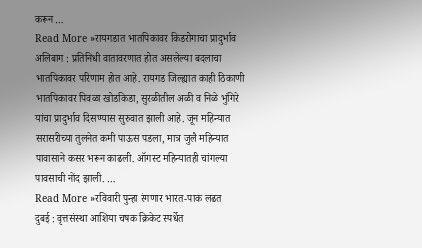करून …
Read More »रायगडात भातपिकावर किडरोगाचा प्रादुर्भाव
अलिबाग : प्रतिनिधी वातावरणात होत असलेल्या बदलाचा भातपिकावर परिणाम होत आहे. रायगड जिल्ह्यात काही ठिकाणी भातपिकावर पिवळा खोडकिडा, सुरळीतील अळी व निळे भुंगिरे यांचा प्रादुर्भाव दिसण्यास सुरुवात झाली आहे. जून महिन्यात सरासरीच्या तुलनेत कमी पाऊस पडला, मात्र जुलै महिन्यात पावासाने कसर भरून काढली. ऑगस्ट महिन्यातही चांगल्या पावसाची नोंद झाली. …
Read More »रविवारी पुन्हा रंगणार भारत-पाक लढत
दुबई : वृत्तसंस्था आशिया चषक क्रिकेट स्पर्धेत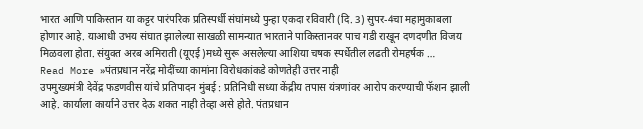भारत आणि पाकिस्तान या कट्टर पारंपरिक प्रतिस्पर्धी संघांमध्ये पुन्हा एकदा रविवारी (दि. 3) सुपर-4चा महामुकाबला होणार आहे. याआधी उभय संघात झालेल्या साखळी सामन्यात भारताने पाकिस्तानवर पाच गडी राखून दणदणीत विजय मिळवला होता. संयुक्त अरब अमिराती (यूएई)मध्ये सुरू असलेल्या आशिया चषक स्पर्धेतील लढती रोमहर्षक …
Read More »पंतप्रधान नरेंद्र मोदींच्या कामांना विरोधकांकडे कोणतेही उत्तर नाही
उपमुख्यमंत्री देवेंद्र फडणवीस यांचे प्रतिपादन मुंबई : प्रतिनिधी सध्या केंद्रीय तपास यंत्रणांवर आरोप करण्याची फॅशन झाली आहे. कार्याला कार्याने उत्तर देऊ शकत नाही तेव्हा असे होते. पंतप्रधान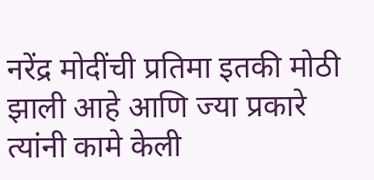नरेंद्र मोदींची प्रतिमा इतकी मोठी झाली आहे आणि ज्या प्रकारे त्यांनी कामे केली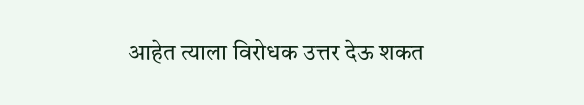आहेत त्याला विरोधक उत्तर देऊ शकत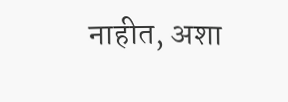नाहीत, अशा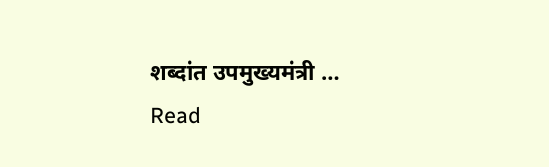शब्दांत उपमुख्यमंत्री …
Read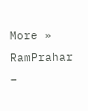More »
RamPrahar –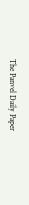The Panvel Daily Paper